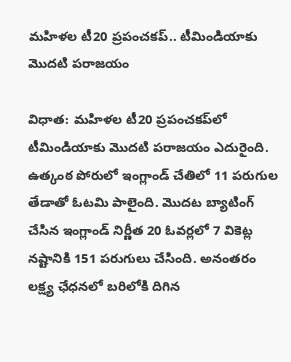మహిళల టీ20 ప్రపంచకప్‌.. టీమిండియాకు మొదటి పరాజయం

విధాత: మహిళల టీ20 ప్రపంచకప్‌లో టీమిండియాకు మొదటి పరాజయం ఎదురైంది. ఉత్కంఠ పోరులో ఇంగ్లాండ్‌ చేతిలో 11 పరుగుల తేడాతో ఓటమి పాలైంది. మొదట బ్యాటింగ్‌ చేసిన ఇంగ్లాండ్‌ నిర్ణీత 20 ఓవర్లలో 7 వికెట్ల నష్టానికి 151 పరుగులు చేసింది. అనంతరం లక్ష్య ఛేధనలో బరిలోకి దిగిన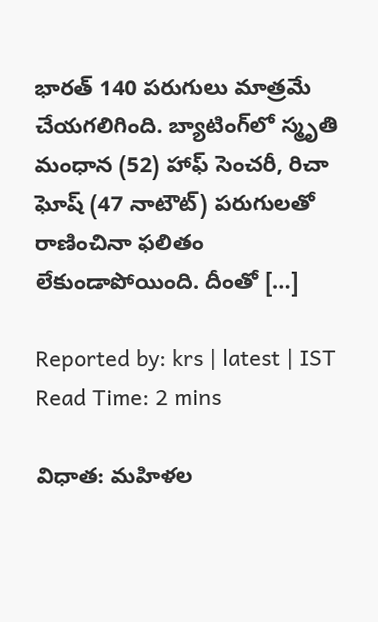భారత్‌ 140 పరుగులు మాత్రమే చేయగలిగింది. బ్యాటింగ్‌లో స్మృతి మంధాన (52) హాఫ్‌ సెంచరీ, రిచా ఘోష్‌ (47 నాటౌట్‌) పరుగులతో రాణించినా ఫలితం లేకుండాపోయింది. దీంతో […]

Reported by: krs | latest | IST
Read Time: 2 mins

విధాత: మహిళల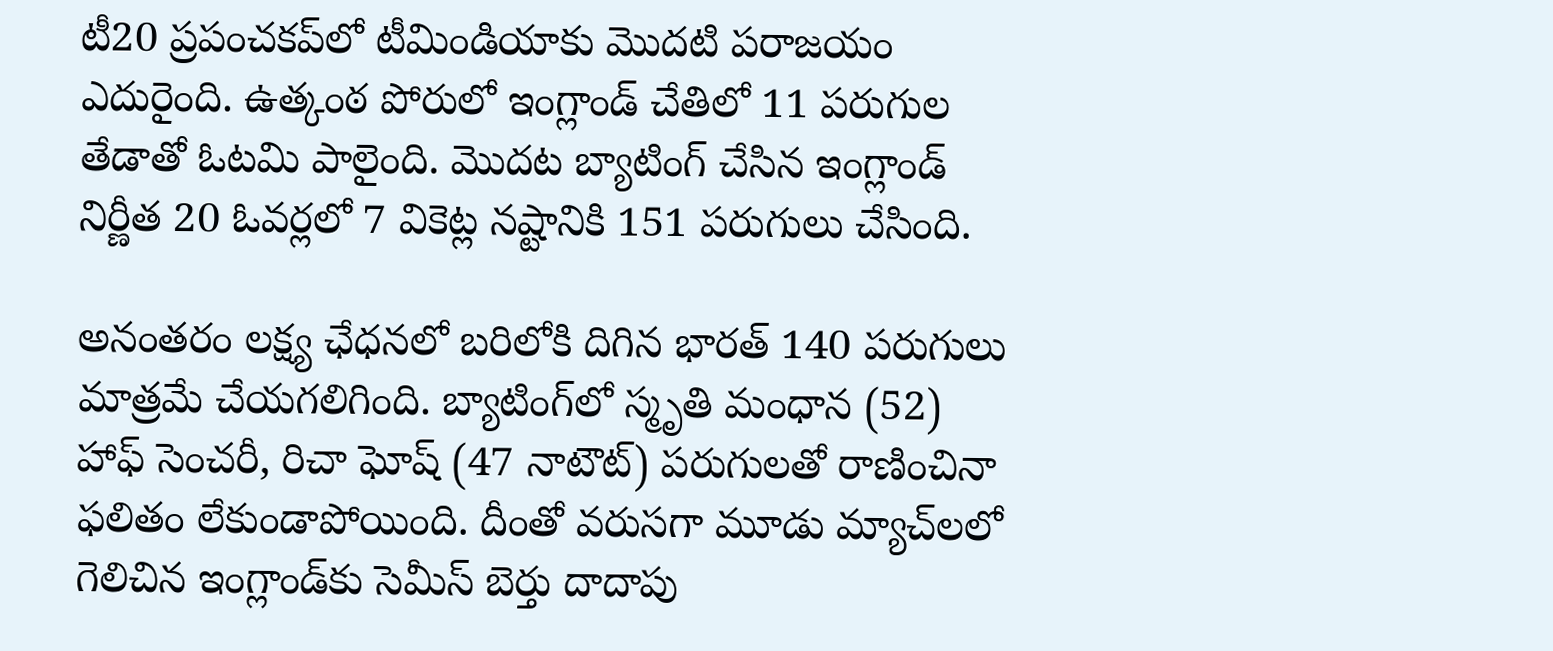టీ20 ప్రపంచకప్‌లో టీమిండియాకు మొదటి పరాజయం ఎదురైంది. ఉత్కంఠ పోరులో ఇంగ్లాండ్‌ చేతిలో 11 పరుగుల తేడాతో ఓటమి పాలైంది. మొదట బ్యాటింగ్‌ చేసిన ఇంగ్లాండ్‌ నిర్ణీత 20 ఓవర్లలో 7 వికెట్ల నష్టానికి 151 పరుగులు చేసింది.

అనంతరం లక్ష్య ఛేధనలో బరిలోకి దిగిన భారత్‌ 140 పరుగులు మాత్రమే చేయగలిగింది. బ్యాటింగ్‌లో స్మృతి మంధాన (52) హాఫ్‌ సెంచరీ, రిచా ఘోష్‌ (47 నాటౌట్‌) పరుగులతో రాణించినా ఫలితం లేకుండాపోయింది. దీంతో వరుసగా మూడు మ్యాచ్‌లలో గెలిచిన ఇంగ్లాండ్‌కు సెమీస్‌ బెర్తు దాదాపు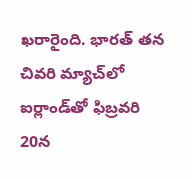ఖరారైంది. భారత్‌ తన చివరి మ్యాచ్‌లో ఐర్లాండ్‌తో ఫిబ్రవరి 20న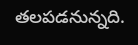తలపడనున్నది.